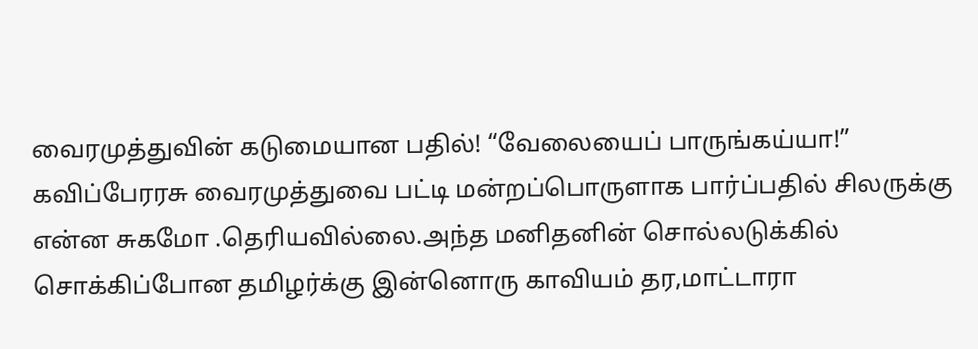வைரமுத்துவின் கடுமையான பதில்! “வேலையைப் பாருங்கய்யா!”
கவிப்பேரரசு வைரமுத்துவை பட்டி மன்றப்பொருளாக பார்ப்பதில் சிலருக்கு என்ன சுகமோ .தெரியவில்லை.அந்த மனிதனின் சொல்லடுக்கில் சொக்கிப்போன தமிழர்க்கு இன்னொரு காவியம் தர,மாட்டாரா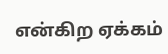என்கிற ஏக்கம்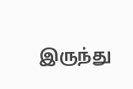இருந்து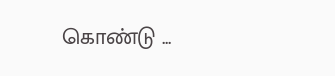கொண்டு ...